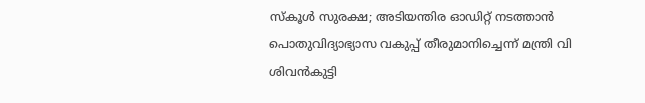സ്കൂൾ സുരക്ഷ; അടിയന്തിര ഓഡിറ്റ് നടത്താൻ പൊതുവിദ്യാഭ്യാസ വകുപ്പ് തീരുമാനിച്ചെന്ന് മന്ത്രി വി ശിവൻകുട്ടി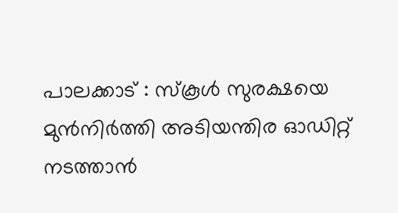പാലക്കാട് : സ്കൂൾ സുരക്ഷയെ മുൻനിർത്തി അടിയന്തിര ഓഡിറ്റ് നടത്താൻ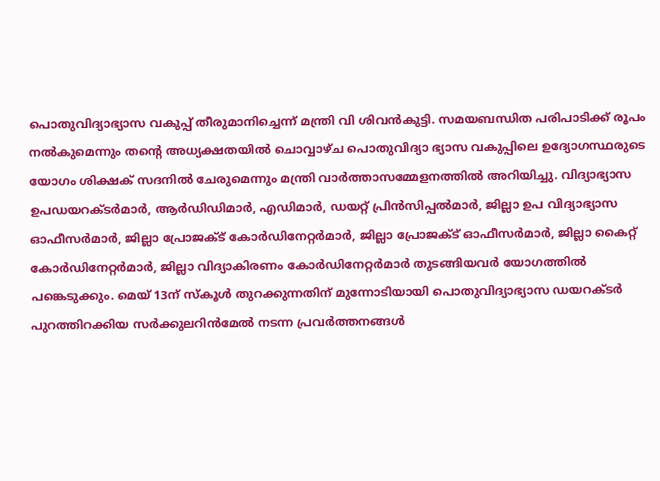പൊതുവിദ്യാഭ്യാസ വകുപ്പ് തീരുമാനിച്ചെന്ന് മന്ത്രി വി ശിവൻകുട്ടി. സമയബന്ധിത പരിപാടിക്ക് രൂപം നൽകുമെന്നും തന്റെ അധ്യക്ഷതയിൽ ചൊവ്വാഴ്ച പൊതുവിദ്യാ ഭ്യാസ വകുപ്പിലെ ഉദ്യോഗസ്ഥരുടെ യോഗം ശിക്ഷക് സദനിൽ ചേരുമെന്നും മന്ത്രി വാർത്താസമ്മേളനത്തിൽ അറിയിച്ചു. വിദ്യാഭ്യാസ ഉപഡയറക്ടർമാർ, ആർഡിഡിമാർ, എഡിമാർ, ഡയറ്റ് പ്രിൻസിപ്പൽമാർ, ജില്ലാ ഉപ വിദ്യാഭ്യാസ ഓഫീസർമാർ, ജില്ലാ പ്രോജക്ട് കോർഡിനേറ്റർമാർ, ജില്ലാ പ്രോജക്ട് ഓഫീസർമാർ, ജില്ലാ കൈറ്റ് കോർഡിനേറ്റർമാർ, ജില്ലാ വിദ്യാകിരണം കോർഡിനേറ്റർമാർ തുടങ്ങിയവർ യോഗത്തിൽ പങ്കെടുക്കും. മെയ് 13ന് സ്കൂൾ തുറക്കുന്നതിന് മുന്നോടിയായി പൊതുവിദ്യാഭ്യാസ ഡയറക്ടർ പുറത്തിറക്കിയ സർക്കുലറിൻമേൽ നടന്ന പ്രവർത്തനങ്ങൾ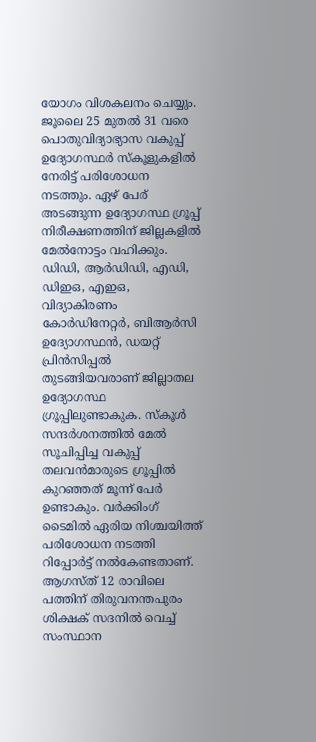യോഗം വിശകലനം ചെയ്യും.
ജൂലൈ 25 മുതൽ 31 വരെ പൊതുവിദ്യാഭ്യാസ വകുപ്പ് ഉദ്യോഗസ്ഥർ സ്കൂളുകളിൽ നേരിട്ട് പരിശോധന നടത്തും. ഏഴ് പേര് അടങ്ങുന്ന ഉദ്യോഗസ്ഥ ഗ്രൂപ്പ് നിരീക്ഷണത്തിന് ജില്ലകളിൽ മേൽനോട്ടം വഹിക്കും. ഡിഡി, ആർഡിഡി, എഡി, ഡിഇഒ, എഇഒ, വിദ്യാകിരണം കോർഡിനേറ്റർ, ബിആർസി ഉദ്യോഗസ്ഥൻ, ഡയറ്റ് പ്രിൻസിപ്പൽ തുടങ്ങിയവരാണ് ജില്ലാതല ഉദ്യോഗസ്ഥ ഗ്രൂപ്പിലുണ്ടാകുക. സ്കൂൾ സന്ദർശനത്തിൽ മേൽ സൂചിപ്പിച്ച വകുപ്പ് തലവൻമാരുടെ ഗ്രൂപ്പിൽ കുറഞ്ഞത് മൂന്ന് പേർ ഉണ്ടാകും. വർക്കിംഗ് ടൈമിൽ ഏരിയ നിശ്ചയിത്ത് പരിശോധന നടത്തി റിപ്പോർട്ട് നൽകേണ്ടതാണ്. ആഗസ്ത് 12 രാവിലെ പത്തിന് തിരുവനന്തപുരം ശിക്ഷക് സദനിൽ വെച്ച് സംസ്ഥാന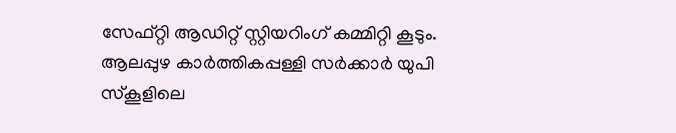സേഫ്റ്റി ആഡിറ്റ് സ്റ്റിയറിംഗ് കമ്മിറ്റി കൂടും.
ആലപ്പുഴ കാർത്തികപ്പള്ളി സർക്കാർ യുപി സ്കൂളിലെ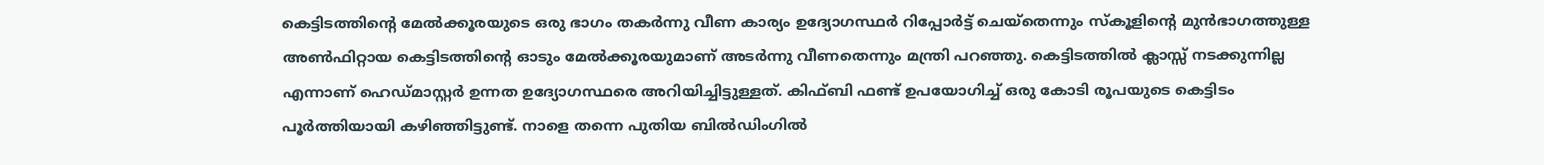കെട്ടിടത്തിന്റെ മേൽക്കൂരയുടെ ഒരു ഭാഗം തകർന്നു വീണ കാര്യം ഉദ്യോഗസ്ഥർ റിപ്പോർട്ട് ചെയ്തെന്നും സ്കൂളിന്റെ മുൻഭാഗത്തുള്ള അൺഫിറ്റായ കെട്ടിടത്തിന്റെ ഓടും മേൽക്കൂരയുമാണ് അടർന്നു വീണതെന്നും മന്ത്രി പറഞ്ഞു. കെട്ടിടത്തിൽ ക്ലാസ്സ് നടക്കുന്നില്ല എന്നാണ് ഹെഡ്മാസ്റ്റർ ഉന്നത ഉദ്യോഗസ്ഥരെ അറിയിച്ചിട്ടുള്ളത്. കിഫ്ബി ഫണ്ട് ഉപയോഗിച്ച് ഒരു കോടി രൂപയുടെ കെട്ടിടം പൂർത്തിയായി കഴിഞ്ഞിട്ടുണ്ട്. നാളെ തന്നെ പുതിയ ബിൽഡിംഗിൽ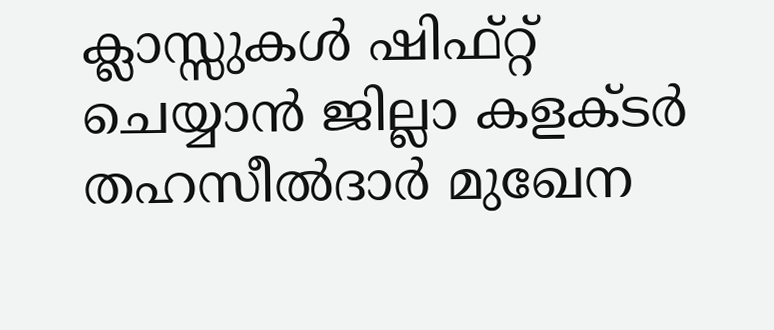ക്ലാസ്സുകൾ ഷിഫ്റ്റ് ചെയ്യാൻ ജില്ലാ കളക്ടർ തഹസീൽദാർ മുഖേന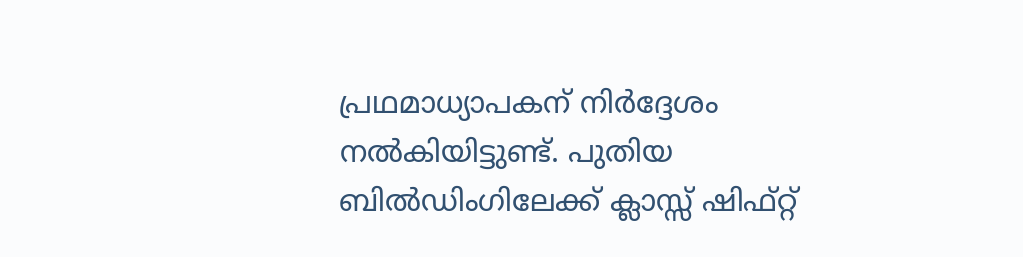പ്രഥമാധ്യാപകന് നിർദ്ദേശം നൽകിയിട്ടുണ്ട്. പുതിയ ബിൽഡിംഗിലേക്ക് ക്ലാസ്സ് ഷിഫ്റ്റ്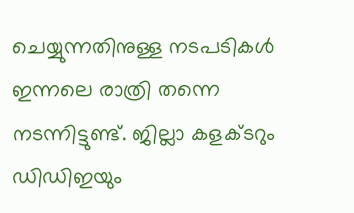ചെയ്യുന്നതിനുള്ള നടപടികൾ ഇന്നലെ രാത്രി തന്നെ നടന്നിട്ടുണ്ട്. ജില്ലാ കളക്ടറും ഡിഡിഇയും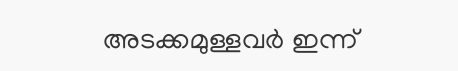അടക്കമുള്ളവർ ഇന്ന്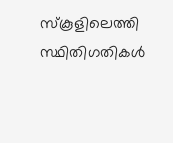സ്കൂളിലെത്തി സ്ഥിതിഗതികൾ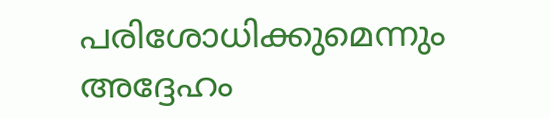പരിശോധിക്കുമെന്നും അദ്ദേഹം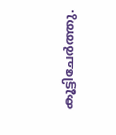കൂട്ടിചേർത്തു.